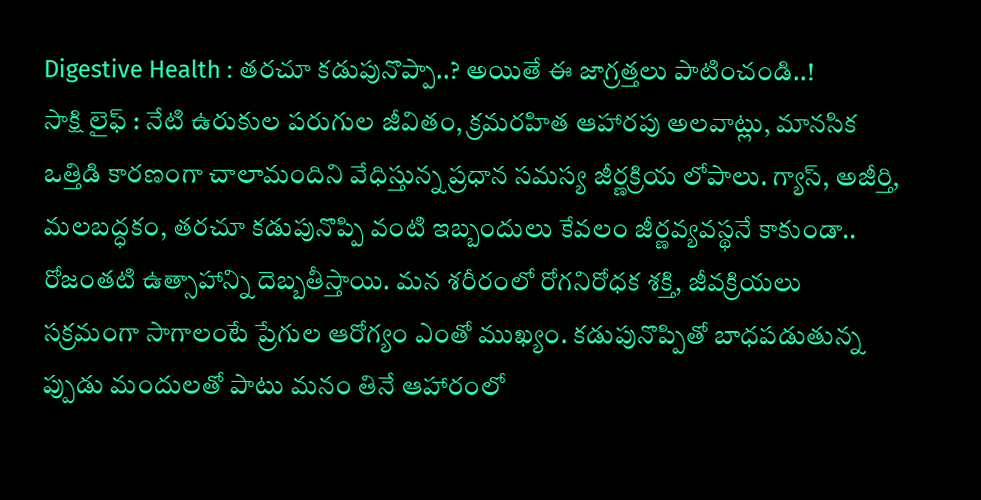Digestive Health : తరచూ కడుపునొప్పా..? అయితే ఈ జాగ్రత్తలు పాటించండి..!
సాక్షి లైఫ్ : నేటి ఉరుకుల పరుగుల జీవితం, క్రమరహిత ఆహారపు అలవాట్లు, మానసిక ఒత్తిడి కారణంగా చాలామందిని వేధిస్తున్న ప్రధాన సమస్య జీర్ణక్రియ లోపాలు. గ్యాస్, అజీర్తి, మలబద్ధకం, తరచూ కడుపునొప్పి వంటి ఇబ్బందులు కేవలం జీర్ణవ్యవస్థనే కాకుండా.. రోజంతటి ఉత్సాహాన్ని దెబ్బతీస్తాయి. మన శరీరంలో రోగనిరోధక శక్తి, జీవక్రియలు సక్రమంగా సాగాలంటే ప్రేగుల ఆరోగ్యం ఎంతో ముఖ్యం. కడుపునొప్పితో బాధపడుతున్న ప్పుడు మందులతో పాటు మనం తినే ఆహారంలో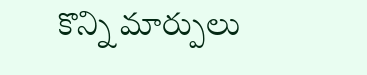కొన్ని మార్పులు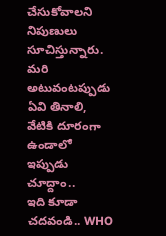చేసుకోవాలని నిపుణులు సూచిస్తున్నారు. మరి అటువంటప్పుడు ఏవి తినాలి, వేటికి దూరంగా ఉండాలో ఇప్పుడు చూద్దాం..
ఇది కూడా చదవండి.. WHO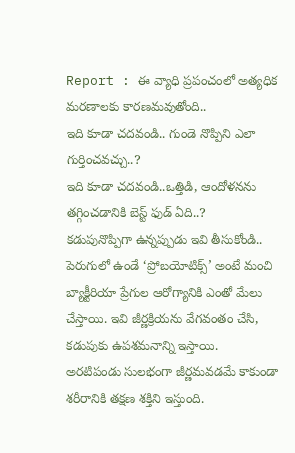Report : ఈ వ్యాధి ప్రపంచంలో అత్యధిక మరణాలకు కారణమవుతోంది..
ఇది కూడా చదవండి.. గుండె నొప్పిని ఎలా గుర్తించవచ్చు..?
ఇది కూడా చదవండి..ఒత్తిడి, ఆందోళనను తగ్గించడానికి బెస్ట్ ఫుడ్ ఏది..?
కడుపునొప్పిగా ఉన్నప్పుడు ఇవి తీసుకోండి..
పెరుగులో ఉండే ‘ప్రోబయోటిక్స్’ అంటే మంచి బ్యాక్టీరియా ప్రేగుల ఆరోగ్యానికి ఎంతో మేలు చేస్తాయి. ఇవి జీర్ణక్రియను వేగవంతం చేసి, కడుపుకు ఉపశమనాన్ని ఇస్తాయి.
అరటిపండు సులభంగా జీర్ణమవడమే కాకుండా శరీరానికి తక్షణ శక్తిని ఇస్తుంది.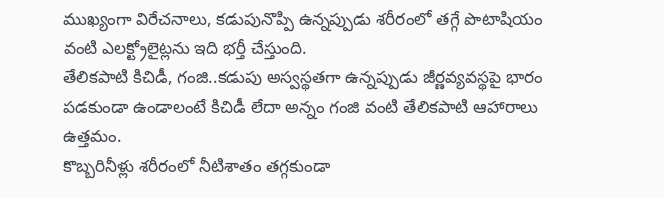ముఖ్యంగా విరేచనాలు, కడుపునొప్పి ఉన్నప్పుడు శరీరంలో తగ్గే పొటాషియం వంటి ఎలక్ట్రోలైట్లను ఇది భర్తీ చేస్తుంది.
తేలికపాటి కిచిడీ, గంజి..కడుపు అస్వస్థతగా ఉన్నప్పుడు జీర్ణవ్యవస్థపై భారం పడకుండా ఉండాలంటే కిచిడీ లేదా అన్నం గంజి వంటి తేలికపాటి ఆహారాలు ఉత్తమం.
కొబ్బరినీళ్లు శరీరంలో నీటిశాతం తగ్గకుండా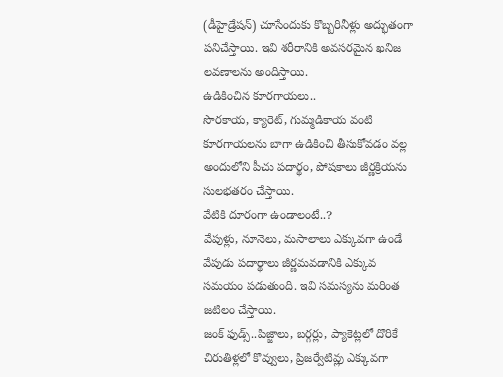(డీహైడ్రేషన్) చూసేందుకు కొబ్బరినీళ్లు అద్భుతంగా పనిచేస్తాయి. ఇవి శరీరానికి అవసరమైన ఖనిజ లవణాలను అందిస్తాయి.
ఉడికించిన కూరగాయలు..
సొరకాయ, క్యారెట్, గుమ్మడికాయ వంటి కూరగాయలను బాగా ఉడికించి తీసుకోవడం వల్ల అందులోని పీచు పదార్థం, పోషకాలు జీర్ణక్రియను సులభతరం చేస్తాయి.
వేటికి దూరంగా ఉండాలంటే..?
వేపుళ్లు, నూనెలు, మసాలాలు ఎక్కువగా ఉండే వేపుడు పదార్థాలు జీర్ణమవడానికి ఎక్కువ సమయం పడుతుంది. ఇవి సమస్యను మరింత జటిలం చేస్తాయి.
జంక్ ఫుడ్స్..పిజ్జాలు, బర్గర్లు, ప్యాకెట్లలో దొరికే చిరుతిళ్లలో కొవ్వులు, ప్రిజర్వేటివ్లు ఎక్కువగా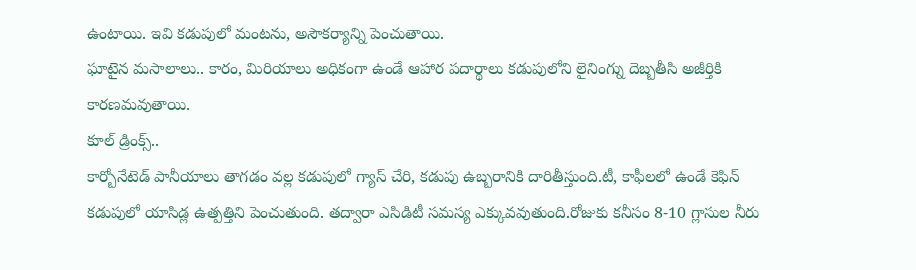ఉంటాయి. ఇవి కడుపులో మంటను, అసౌకర్యాన్ని పెంచుతాయి.
ఘాటైన మసాలాలు.. కారం, మిరియాలు అధికంగా ఉండే ఆహార పదార్థాలు కడుపులోని లైనింగ్ను దెబ్బతీసి అజీర్తికి కారణమవుతాయి.
కూల్ డ్రింక్స్..
కార్బోనేటెడ్ పానీయాలు తాగడం వల్ల కడుపులో గ్యాస్ చేరి, కడుపు ఉబ్బరానికి దారితీస్తుంది.టీ, కాఫీలలో ఉండే కెఫిన్ కడుపులో యాసిడ్ల ఉత్పత్తిని పెంచుతుంది. తద్వారా ఎసిడిటీ సమస్య ఎక్కువవుతుంది.రోజుకు కనీసం 8-10 గ్లాసుల నీరు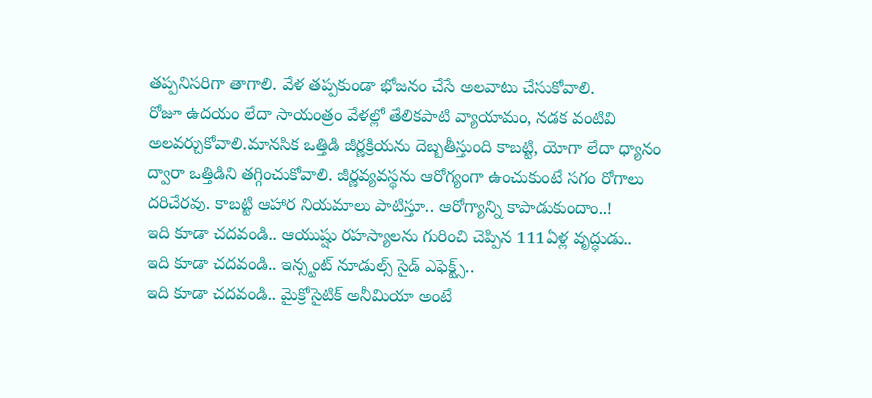తప్పనిసరిగా తాగాలి. వేళ తప్పకుండా భోజనం చేసే అలవాటు చేసుకోవాలి.
రోజూ ఉదయం లేదా సాయంత్రం వేళల్లో తేలికపాటి వ్యాయామం, నడక వంటివి అలవర్చుకోవాలి.మానసిక ఒత్తిడి జీర్ణక్రియను దెబ్బతీస్తుంది కాబట్టి, యోగా లేదా ధ్యానం ద్వారా ఒత్తిడిని తగ్గించుకోవాలి. జీర్ణవ్యవస్థను ఆరోగ్యంగా ఉంచుకుంటే సగం రోగాలు దరిచేరవు. కాబట్టి ఆహార నియమాలు పాటిస్తూ.. ఆరోగ్యాన్ని కాపాడుకుందాం..!
ఇది కూడా చదవండి.. ఆయుష్షు రహస్యాలను గురించి చెప్పిన 111ఏళ్ల వృద్ధుడు..
ఇది కూడా చదవండి.. ఇన్స్టంట్ నూడుల్స్ సైడ్ ఎఫెక్ట్స్..
ఇది కూడా చదవండి.. మైక్రోసైటిక్ అనీమియా అంటే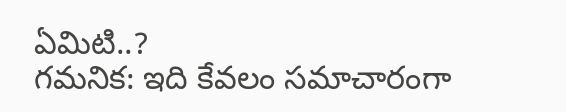ఏమిటి..?
గమనిక: ఇది కేవలం సమాచారంగా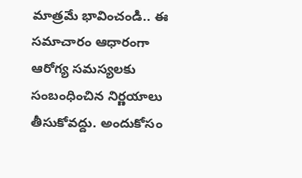మాత్రమే భావించండి.. ఈ సమాచారం ఆధారంగా ఆరోగ్య సమస్యలకు సంబంధించిన నిర్ణయాలు తీసుకోవద్దు. అందుకోసం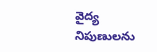వైద్య నిపుణులను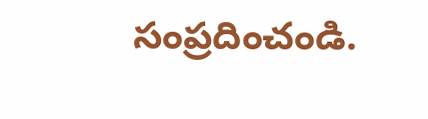సంప్రదించండి.